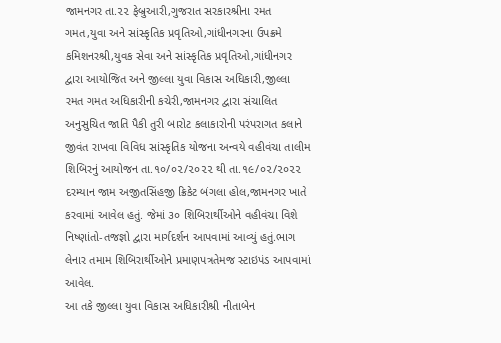જામનગર તા.૨૨ ફેબ્રુઆરી,ગુજરાત સરકારશ્રીના રમત ગમત,યુવા અને સાંસ્કૃતિક પ્રવૃતિઓ,ગાંધીનગરના ઉપક્રમે કમિશનરશ્રી,યુવક સેવા અને સાંસ્કૃતિક પ્રવૃતિઓ,ગાંધીનગર દ્વારા આયોજિત અને જીલ્લા યુવા વિકાસ અધિકારી,જીલ્લા રમત ગમત અધિકારીની કચેરી,જામનગર દ્વારા સંચાલિત અનુસુચિત જાતિ પૈકી તુરી બારોટ કલાકારોની પરંપરાગત કલાને જીવંત રાખવા વિવિધ સાંસ્કૃતિક યોજના અન્વયે વહીવંચા તાલીમ શિબિરનું આયોજન તા.૧૦/૦૨/૨૦૨૨ થી તા.૧૯/૦૨/૨૦૨૨ દરમ્યાન જામ અજીતસિંહજી ક્રિકેટ બંગલા હોલ,જામનગર ખાતે કરવામાં આવેલ હતું. જેમાં ૩૦ શિબિરાર્થીઓને વહીવંચા વિશે નિષ્ણાંતો-તજજ્ઞો દ્વારા માર્ગદર્શન આપવામાં આવ્યું હતું.ભાગ લેનાર તમામ શિબિરાર્થીઓને પ્રમાણપત્રતેમજ સ્ટાઇપંડ આપવામાં આવેલ.
આ તકે જીલ્લા યુવા વિકાસ અધિકારીશ્રી નીતાબેન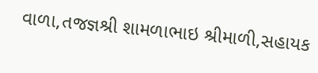વાળા,તજજ્ઞશ્રી શામળાભાઇ શ્રીમાળી,સહાયક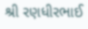શ્રી રણધીરભાઈ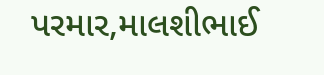પરમાર,માલશીભાઈ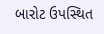બારોટ ઉપસ્થિત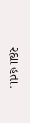રહ્યા હતા.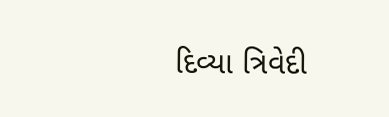દિવ્યા ત્રિવેદી